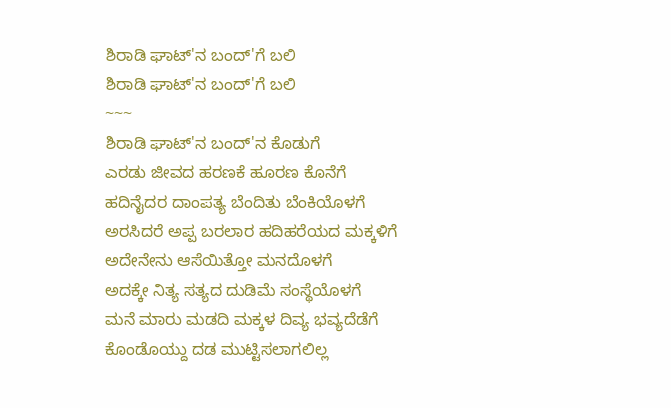ಶಿರಾಡಿ ಘಾಟ್'ನ ಬಂದ್'ಗೆ ಬಲಿ
ಶಿರಾಡಿ ಘಾಟ್'ನ ಬಂದ್'ಗೆ ಬಲಿ
~~~
ಶಿರಾಡಿ ಘಾಟ್'ನ ಬಂದ್'ನ ಕೊಡುಗೆ
ಎರಡು ಜೀವದ ಹರಣಕೆ ಹೂರಣ ಕೊನೆಗೆ
ಹದಿನೈದರ ದಾಂಪತ್ಯ ಬೆಂದಿತು ಬೆಂಕಿಯೊಳಗೆ
ಅರಸಿದರೆ ಅಪ್ಪ ಬರಲಾರ ಹದಿಹರೆಯದ ಮಕ್ಕಳಿಗೆ
ಅದೇನೇನು ಆಸೆಯಿತ್ತೋ ಮನದೊಳಗೆ
ಅದಕ್ಕೇ ನಿತ್ಯ ಸತ್ಯದ ದುಡಿಮೆ ಸಂಸ್ಥೆಯೊಳಗೆ
ಮನೆ ಮಾರು ಮಡದಿ ಮಕ್ಕಳ ದಿವ್ಯ ಭವ್ಯದೆಡೆಗೆ
ಕೊಂಡೊಯ್ದು ದಡ ಮುಟ್ಟಿಸಲಾಗಲಿಲ್ಲ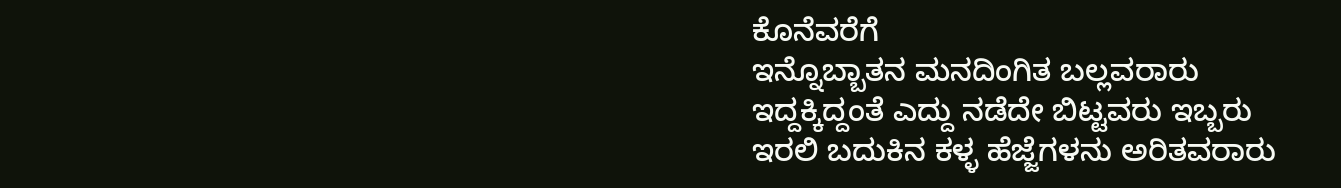ಕೊನೆವರೆಗೆ
ಇನ್ನೊಬ್ಬಾತನ ಮನದಿಂಗಿತ ಬಲ್ಲವರಾರು
ಇದ್ದಕ್ಕಿದ್ದಂತೆ ಎದ್ದು ನಡೆದೇ ಬಿಟ್ಟವರು ಇಬ್ಬರು
ಇರಲಿ ಬದುಕಿನ ಕಳ್ಳ ಹೆಜ್ಜೆಗಳನು ಅರಿತವರಾರು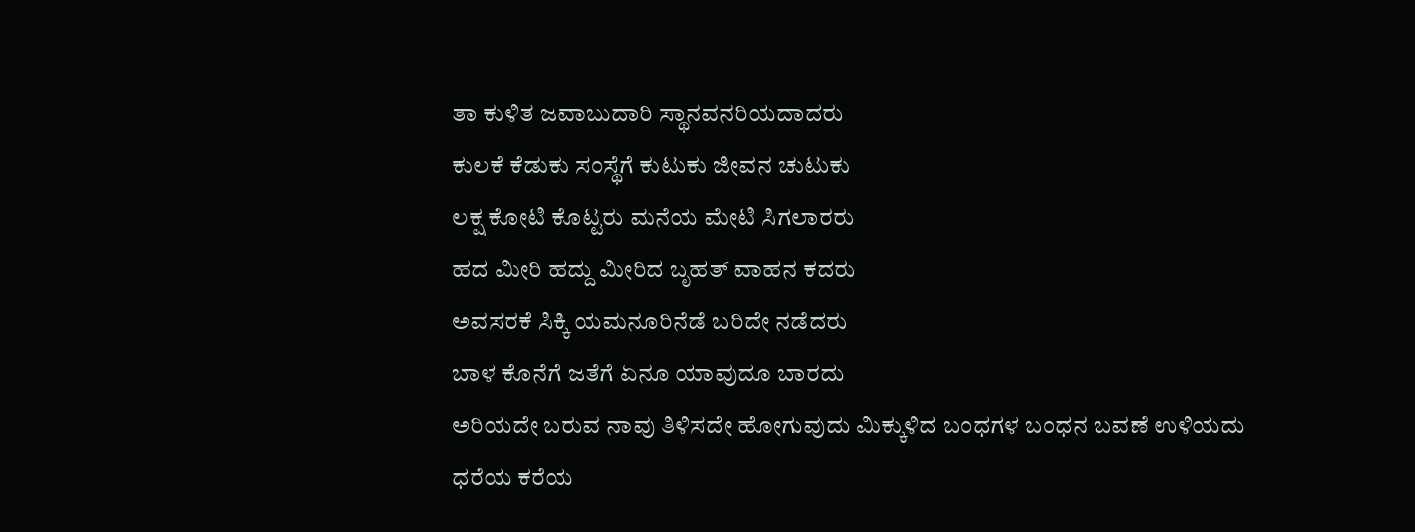ತಾ ಕುಳಿತ ಜವಾಬುದಾರಿ ಸ್ಥಾನವನರಿಯದಾದರು
ಕುಲಕೆ ಕೆಡುಕು ಸಂಸ್ಥೆಗೆ ಕುಟುಕು ಜೀವನ ಚುಟುಕು
ಲಕ್ಷ ಕೋಟಿ ಕೊಟ್ಟರು ಮನೆಯ ಮೇಟಿ ಸಿಗಲಾರರು
ಹದ ಮೀರಿ ಹದ್ದು ಮೀರಿದ ಬೃಹತ್ ವಾಹನ ಕದರು
ಅವಸರಕೆ ಸಿಕ್ಕಿ ಯಮನೂರಿನೆಡೆ ಬರಿದೇ ನಡೆದರು
ಬಾಳ ಕೊನೆಗೆ ಜತೆಗೆ ಏನೂ ಯಾವುದೂ ಬಾರದು
ಅರಿಯದೇ ಬರುವ ನಾವು ತಿಳಿಸದೇ ಹೋಗುವುದು ಮಿಕ್ಕುಳಿದ ಬಂಧಗಳ ಬಂಧನ ಬವಣೆ ಉಳಿಯದು
ಧರೆಯ ಕರೆಯ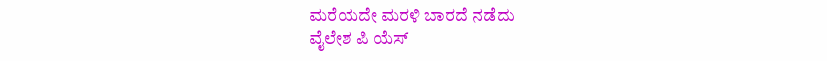ಮರೆಯದೇ ಮರಳಿ ಬಾರದೆ ನಡೆದು
ವೈಲೇಶ ಪಿ ಯೆಸ್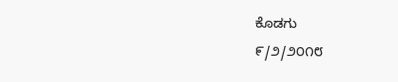ಕೊಡಗು
೯/೨/೨೦೧೮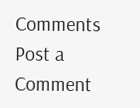Comments
Post a Comment